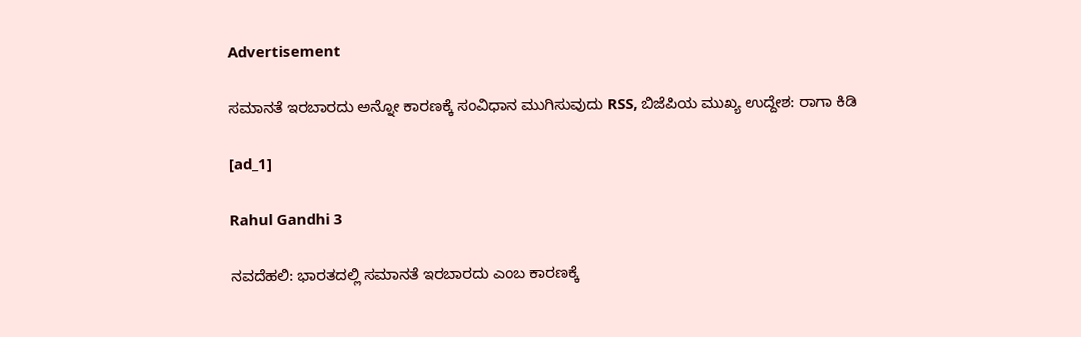Advertisement

ಸಮಾನತೆ ಇರಬಾರದು ಅನ್ನೋ ಕಾರಣಕ್ಕೆ ಸಂವಿಧಾನ ಮುಗಿಸುವುದು RSS, ಬಿಜೆಪಿಯ ಮುಖ್ಯ ಉದ್ದೇಶ: ರಾಗಾ ಕಿಡಿ

[ad_1]

Rahul Gandhi 3

ನವದೆಹಲಿ: ಭಾರತದಲ್ಲಿ ಸಮಾನತೆ ಇರಬಾರದು ಎಂಬ ಕಾರಣಕ್ಕೆ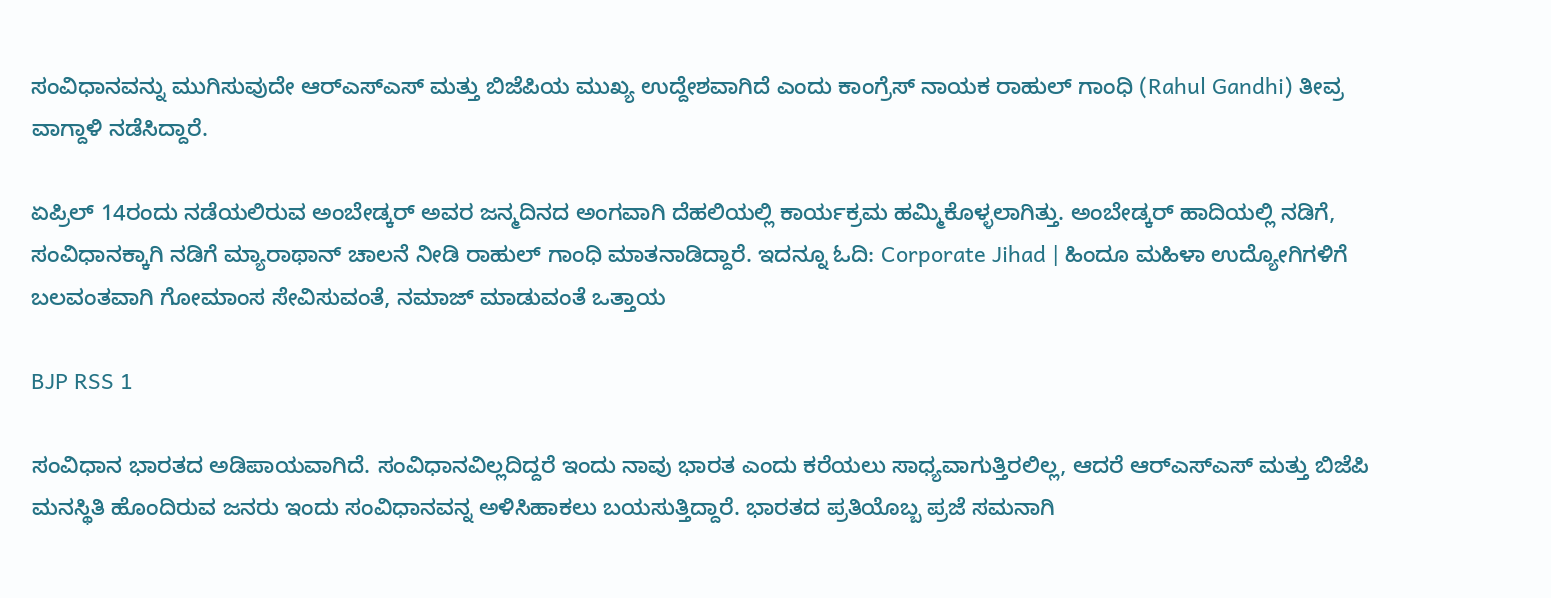ಸಂವಿಧಾನವನ್ನು ಮುಗಿಸುವುದೇ ಆರ್‌ಎಸ್‌ಎಸ್ ಮತ್ತು ಬಿಜೆಪಿಯ ಮುಖ್ಯ ಉದ್ದೇಶವಾಗಿದೆ ಎಂದು ಕಾಂಗ್ರೆಸ್ ನಾಯಕ ರಾಹುಲ್ ಗಾಂಧಿ (Rahul Gandhi) ತೀವ್ರ ವಾಗ್ದಾಳಿ ನಡೆಸಿದ್ದಾರೆ.

ಏಪ್ರಿಲ್ 14ರಂದು ನಡೆಯಲಿರುವ ಅಂಬೇಡ್ಕರ್ ಅವರ ಜನ್ಮದಿನದ ಅಂಗವಾಗಿ ದೆಹಲಿಯಲ್ಲಿ ಕಾರ್ಯಕ್ರಮ ಹಮ್ಮಿಕೊಳ್ಳಲಾಗಿತ್ತು. ಅಂಬೇಡ್ಕರ್ ಹಾದಿಯಲ್ಲಿ ನಡಿಗೆ, ಸಂವಿಧಾನಕ್ಕಾಗಿ ನಡಿಗೆ ಮ್ಯಾರಾಥಾನ್ ಚಾಲನೆ ನೀಡಿ ರಾಹುಲ್ ಗಾಂಧಿ ಮಾತನಾಡಿದ್ದಾರೆ. ಇದನ್ನೂ ಓದಿ: Corporate Jihad | ಹಿಂದೂ ಮಹಿಳಾ ಉದ್ಯೋಗಿಗಳಿಗೆ ಬಲವಂತವಾಗಿ ಗೋಮಾಂಸ ಸೇವಿಸುವಂತೆ, ನಮಾಜ್‌ ಮಾಡುವಂತೆ ಒತ್ತಾಯ

BJP RSS 1

ಸಂವಿಧಾನ ಭಾರತದ ಅಡಿಪಾಯವಾಗಿದೆ. ಸಂವಿಧಾನವಿಲ್ಲದಿದ್ದರೆ ಇಂದು ನಾವು ಭಾರತ ಎಂದು ಕರೆಯಲು ಸಾಧ್ಯವಾಗುತ್ತಿರಲಿಲ್ಲ, ಆದರೆ ಆರ್‌ಎಸ್‌ಎಸ್ ಮತ್ತು ಬಿಜೆಪಿ ಮನಸ್ಥಿತಿ ಹೊಂದಿರುವ ಜನರು ಇಂದು ಸಂವಿಧಾನವನ್ನ ಅಳಿಸಿಹಾಕಲು ಬಯಸುತ್ತಿದ್ದಾರೆ. ಭಾರತದ ಪ್ರತಿಯೊಬ್ಬ ಪ್ರಜೆ ಸಮನಾಗಿ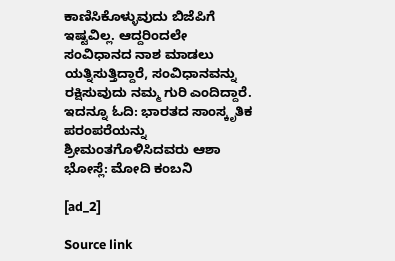ಕಾಣಿಸಿಕೊಳ್ಳುವುದು ಬಿಜೆಪಿಗೆ ಇಷ್ಟವಿಲ್ಲ. ಆದ್ದರಿಂದಲೇ ಸಂವಿಧಾನದ ನಾಶ ಮಾಡಲು ಯತ್ನಿಸುತ್ತಿದ್ದಾರೆ, ಸಂವಿಧಾನವನ್ನು ರಕ್ಷಿಸುವುದು ನಮ್ಮ ಗುರಿ ಎಂದಿದ್ದಾರೆ. ಇದನ್ನೂ ಓದಿ: ಭಾರತದ ಸಾಂಸ್ಕೃತಿಕ ಪರಂಪರೆಯನ್ನು ಶ್ರೀಮಂತಗೊಳಿಸಿದವರು ಆಶಾ ಭೋಸ್ಲೆ: ಮೋದಿ ಕಂಬನಿ

[ad_2]

Source link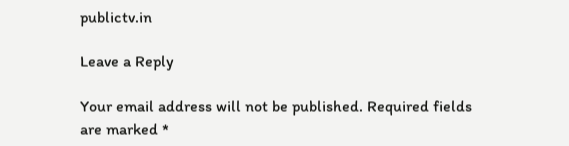publictv.in

Leave a Reply

Your email address will not be published. Required fields are marked *